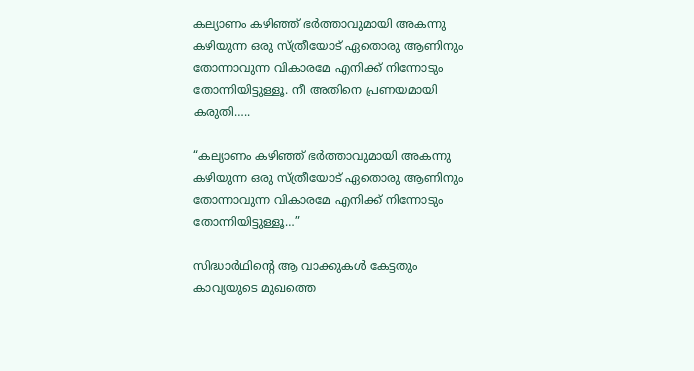കല്യാണം കഴിഞ്ഞ് ഭർത്താവുമായി അകന്നു കഴിയുന്ന ഒരു സ്ത്രീയോട് ഏതൊരു ആണിനും തോന്നാവുന്ന വികാരമേ എനിക്ക് നിന്നോടും തോന്നിയിട്ടുള്ളൂ. നീ അതിനെ പ്രണയമായി കരുതി…..

“കല്യാണം കഴിഞ്ഞ് ഭർത്താവുമായി അകന്നു കഴിയുന്ന ഒരു സ്ത്രീയോട് ഏതൊരു ആണിനും തോന്നാവുന്ന വികാരമേ എനിക്ക് നിന്നോടും തോന്നിയിട്ടുള്ളൂ…”

സിദ്ധാർഥിന്റെ ആ വാക്കുകൾ കേട്ടതും കാവ്യയുടെ മുഖത്തെ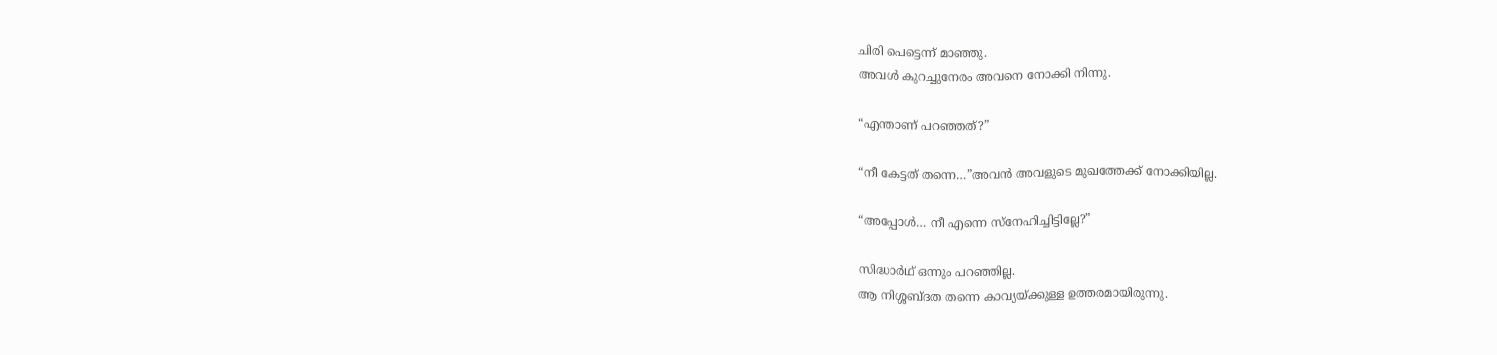ചിരി പെട്ടെന്ന് മാഞ്ഞു.
അവൾ കുറച്ചുനേരം അവനെ നോക്കി നിന്നു.

“എന്താണ് പറഞ്ഞത്?”

“നീ കേട്ടത് തന്നെ…”അവൻ അവളുടെ മുഖത്തേക്ക് നോക്കിയില്ല.

“അപ്പോൾ… നീ എന്നെ സ്നേഹിച്ചിട്ടില്ലേ?”

സിദ്ധാർഥ് ഒന്നും പറഞ്ഞില്ല.
ആ നിശ്ശബ്ദത തന്നെ കാവ്യയ്ക്കുള്ള ഉത്തരമായിരുന്നു.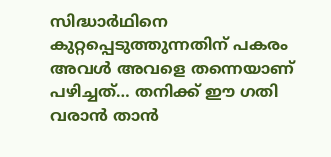സിദ്ധാർഥിനെ കുറ്റപ്പെടുത്തുന്നതിന് പകരം അവൾ അവളെ തന്നെയാണ് പഴിച്ചത്… തനിക്ക് ഈ ഗതി വരാൻ താൻ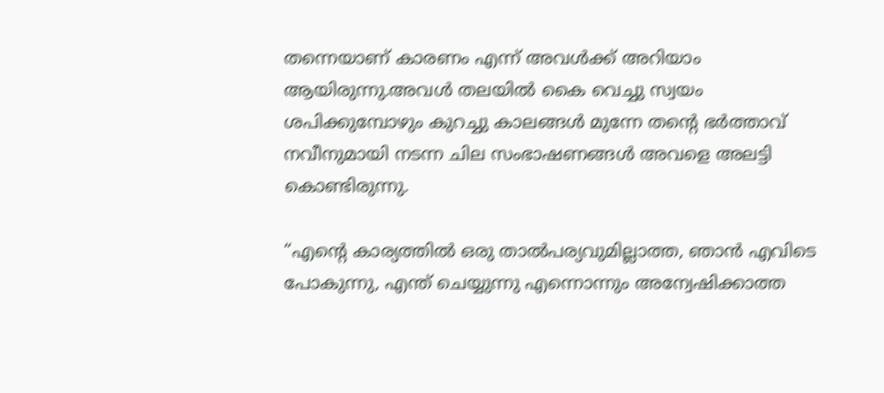തന്നെയാണ് കാരണം എന്ന് അവൾക്ക് അറിയാം ആയിരുന്നു.അവൾ തലയിൽ കൈ വെച്ചു സ്വയം ശപിക്കുമ്പോഴും കുറച്ചു കാലങ്ങൾ മുന്നേ തന്റെ ഭർത്താവ് നവീനുമായി നടന്ന ചില സംഭാഷണങ്ങൾ അവളെ അലട്ടി കൊണ്ടിരുന്നു.

“എന്റെ കാര്യത്തിൽ ഒരു താൽപര്യവുമില്ലാത്ത, ഞാൻ എവിടെ പോകുന്നു, എന്ത് ചെയ്യുന്നു എന്നൊന്നും അന്വേഷിക്കാത്ത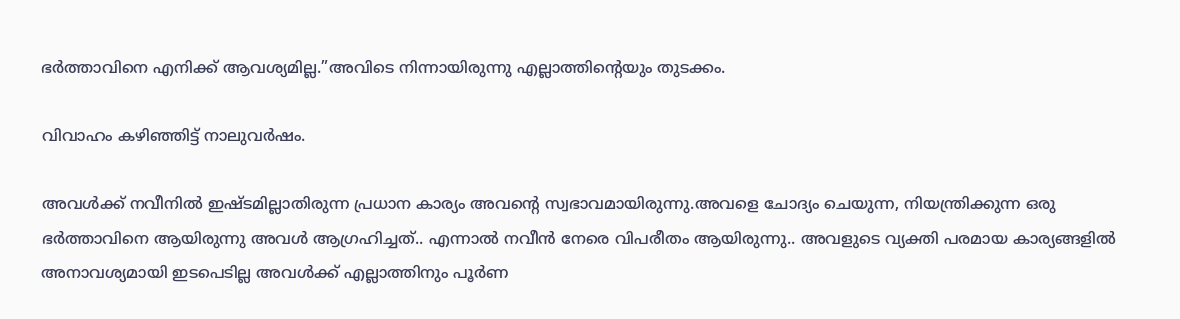ഭർത്താവിനെ എനിക്ക് ആവശ്യമില്ല.”അവിടെ നിന്നായിരുന്നു എല്ലാത്തിന്റെയും തുടക്കം.

വിവാഹം കഴിഞ്ഞിട്ട് നാലുവർഷം.

അവൾക്ക് നവീനിൽ ഇഷ്ടമില്ലാതിരുന്ന പ്രധാന കാര്യം അവന്റെ സ്വഭാവമായിരുന്നു.അവളെ ചോദ്യം ചെയുന്ന, നിയന്ത്രിക്കുന്ന ഒരു ഭർത്താവിനെ ആയിരുന്നു അവൾ ആഗ്രഹിച്ചത്.. എന്നാൽ നവീൻ നേരെ വിപരീതം ആയിരുന്നു.. അവളുടെ വ്യക്തി പരമായ കാര്യങ്ങളിൽ അനാവശ്യമായി ഇടപെടില്ല അവൾക്ക് എല്ലാത്തിനും പൂർണ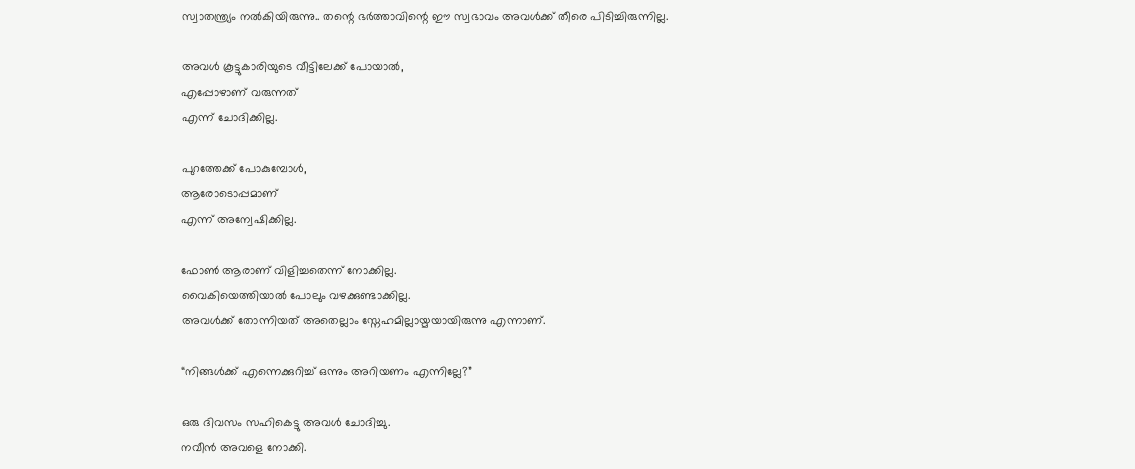സ്വാതന്ത്ര്യം നൽകിയിരുന്നു.. തന്റെ ഭർത്താവിന്റെ ഈ സ്വഭാവം അവൾക്ക് തീരെ പിടിച്ചിരുന്നില്ല.

അവൾ കൂട്ടുകാരിയുടെ വീട്ടിലേക്ക് പോയാൽ,
എപ്പോഴാണ് വരുന്നത്
എന്ന് ചോദിക്കില്ല.

പുറത്തേക്ക് പോകുമ്പോൾ,
ആരോടൊപ്പമാണ്
എന്ന് അന്വേഷിക്കില്ല.

ഫോൺ ആരാണ് വിളിച്ചതെന്ന് നോക്കില്ല.
വൈകിയെത്തിയാൽ പോലും വഴക്കുണ്ടാക്കില്ല.
അവൾക്ക് തോന്നിയത് അതെല്ലാം സ്നേഹമില്ലായ്മയായിരുന്നു എന്നാണ്.

“നിങ്ങൾക്ക് എന്നെക്കുറിച്ച് ഒന്നും അറിയണം എന്നില്ലേ?”

ഒരു ദിവസം സഹികെട്ടു അവൾ ചോദിച്ചു.
നവീൻ അവളെ നോക്കി.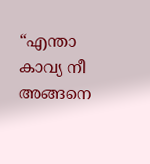“എന്താ കാവ്യ നീ അങ്ങനെ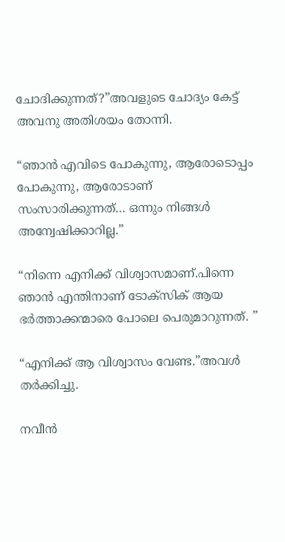ചോദിക്കുന്നത്?”അവളുടെ ചോദ്യം കേട്ട് അവനു അതിശയം തോന്നി.

“ഞാൻ എവിടെ പോകുന്നു, ആരോടൊപ്പം പോകുന്നു, ആരോടാണ് സംസാരിക്കുന്നത്… ഒന്നും നിങ്ങൾ അന്വേഷിക്കാറില്ല.”

“നിന്നെ എനിക്ക് വിശ്വാസമാണ്.പിന്നെ ഞാൻ എന്തിനാണ് ടോക്സിക് ആയ ഭർത്താക്കന്മാരെ പോലെ പെരുമാറുന്നത്. ”

“എനിക്ക് ആ വിശ്വാസം വേണ്ട.”അവൾ തർക്കിച്ചു.

നവീൻ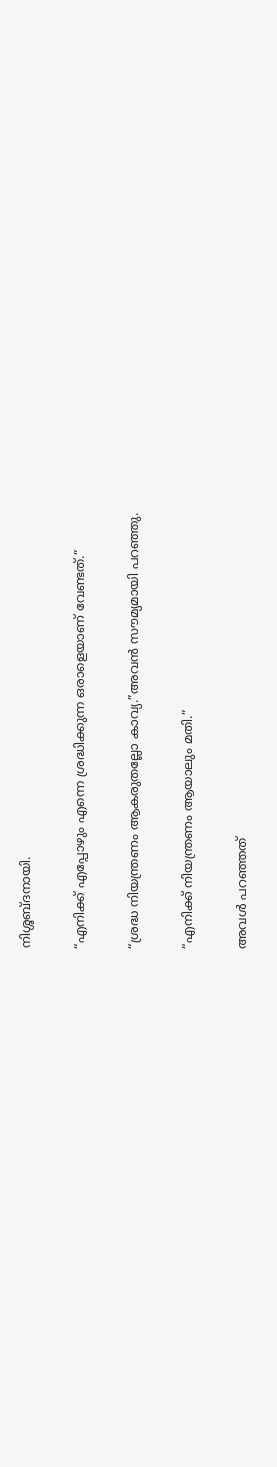നിശ്ശബ്ദനായി.

“എനിക്ക് എപ്പോഴും എന്നെ ശ്രദ്ധിക്കുന്ന ഒരാളെയാണ് വേണ്ടത്.”

“ശ്രദ്ധ നിയന്ത്രണം ആകരുതല്ലോ കാവ്യ.”അവൻ സൗമ്യമായി പറഞ്ഞു.

“എനിക്ക് നിയന്ത്രണം ആയാലും മതി.”

അവൾ പറഞ്ഞത്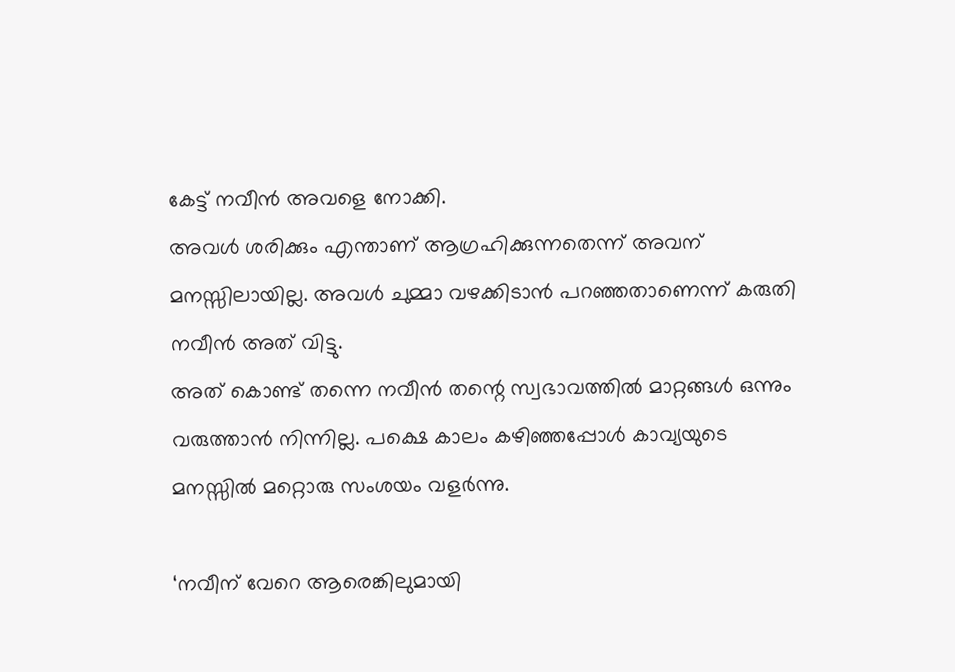കേട്ട് നവീൻ അവളെ നോക്കി.
അവൾ ശരിക്കും എന്താണ് ആഗ്രഹിക്കുന്നതെന്ന് അവന് മനസ്സിലായില്ല. അവൾ ചുമ്മാ വഴക്കിടാൻ പറഞ്ഞതാണെന്ന് കരുതി നവീൻ അത് വിട്ടു.
അത് കൊണ്ട് തന്നെ നവീൻ തന്റെ സ്വഭാവത്തിൽ മാറ്റങ്ങൾ ഒന്നും വരുത്താൻ നിന്നില്ല. പക്ഷെ കാലം കഴിഞ്ഞപ്പോൾ കാവ്യയുടെ മനസ്സിൽ മറ്റൊരു സംശയം വളർന്നു.

‘നവീന് വേറെ ആരെങ്കിലുമായി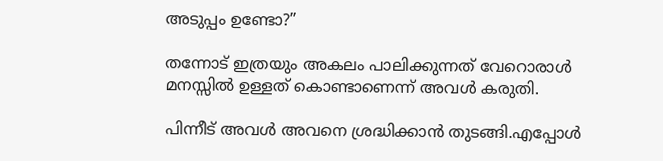അടുപ്പം ഉണ്ടോ?”

തന്നോട് ഇത്രയും അകലം പാലിക്കുന്നത് വേറൊരാൾ മനസ്സിൽ ഉള്ളത് കൊണ്ടാണെന്ന് അവൾ കരുതി.

പിന്നീട് അവൾ അവനെ ശ്രദ്ധിക്കാൻ തുടങ്ങി.എപ്പോൾ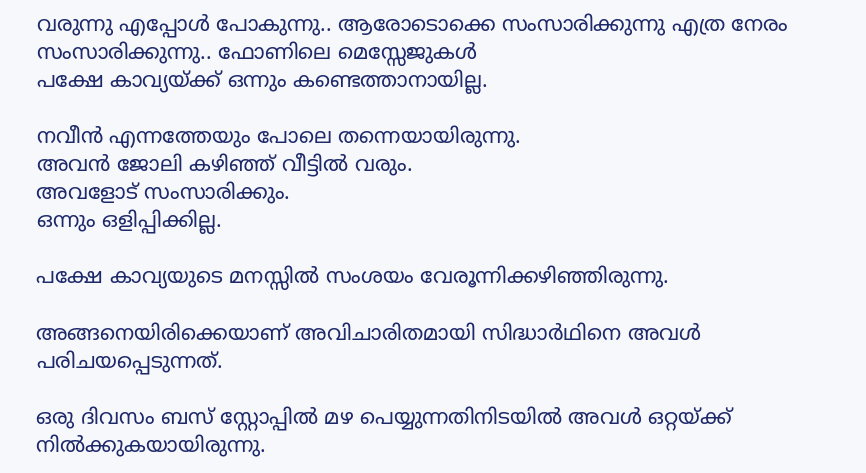വരുന്നു എപ്പോൾ പോകുന്നു.. ആരോടൊക്കെ സംസാരിക്കുന്നു എത്ര നേരം സംസാരിക്കുന്നു.. ഫോണിലെ മെസ്സേജുകൾ
പക്ഷേ കാവ്യയ്ക്ക് ഒന്നും കണ്ടെത്താനായില്ല.

നവീൻ എന്നത്തേയും പോലെ തന്നെയായിരുന്നു.
അവൻ ജോലി കഴിഞ്ഞ് വീട്ടിൽ വരും.
അവളോട് സംസാരിക്കും.
ഒന്നും ഒളിപ്പിക്കില്ല.

പക്ഷേ കാവ്യയുടെ മനസ്സിൽ സംശയം വേരൂന്നിക്കഴിഞ്ഞിരുന്നു.

അങ്ങനെയിരിക്കെയാണ് അവിചാരിതമായി സിദ്ധാർഥിനെ അവൾ പരിചയപ്പെടുന്നത്.

ഒരു ദിവസം ബസ് സ്റ്റോപ്പിൽ മഴ പെയ്യുന്നതിനിടയിൽ അവൾ ഒറ്റയ്ക്ക് നിൽക്കുകയായിരുന്നു.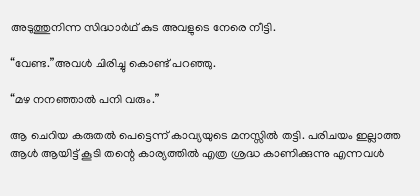അടുത്തുനിന്ന സിദ്ധാർഥ് കുട അവളുടെ നേരെ നീട്ടി.

“വേണ്ട.”അവൾ ചിരിച്ചു കൊണ്ട് പറഞ്ഞു.

“മഴ നനഞ്ഞാൽ പനി വരും.”

ആ ചെറിയ കരുതൽ പെട്ടെന്ന് കാവ്യയുടെ മനസ്സിൽ തട്ടി. പരിചയം ഇല്ലാത്ത ആൾ ആയിട്ട് കൂടി തന്റെ കാര്യത്തിൽ എത്ര ശ്രദ്ധ കാണിക്കുന്നു എന്നവൾ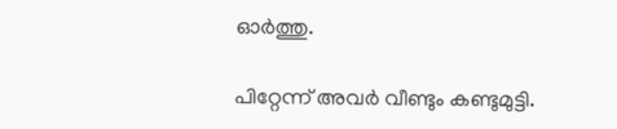ഓർത്തു.

പിറ്റേന്ന് അവർ വീണ്ടും കണ്ടുമുട്ടി.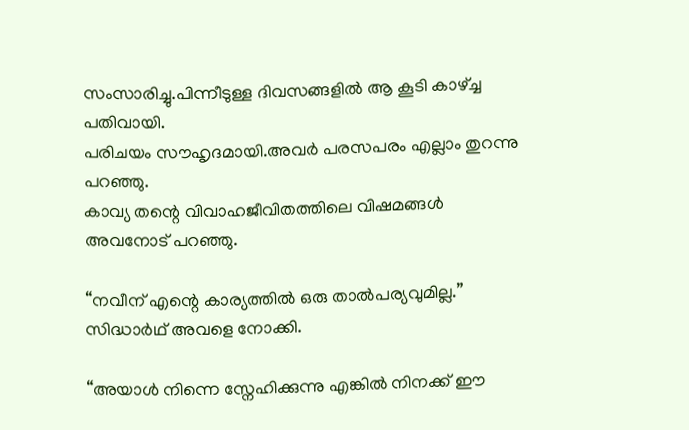സംസാരിച്ചു.പിന്നീടുള്ള ദിവസങ്ങളിൽ ആ കൂടി കാഴ്ച്ച പതിവായി.
പരിചയം സൗഹൃദമായി.അവർ പരസപരം എല്ലാം തുറന്നു പറഞ്ഞു.
കാവ്യ തന്റെ വിവാഹജീവിതത്തിലെ വിഷമങ്ങൾ അവനോട് പറഞ്ഞു.

“നവീന് എന്റെ കാര്യത്തിൽ ഒരു താൽപര്യവുമില്ല.”
സിദ്ധാർഥ് അവളെ നോക്കി.

“അയാൾ നിന്നെ സ്നേഹിക്കുന്നു എങ്കിൽ നിനക്ക് ഈ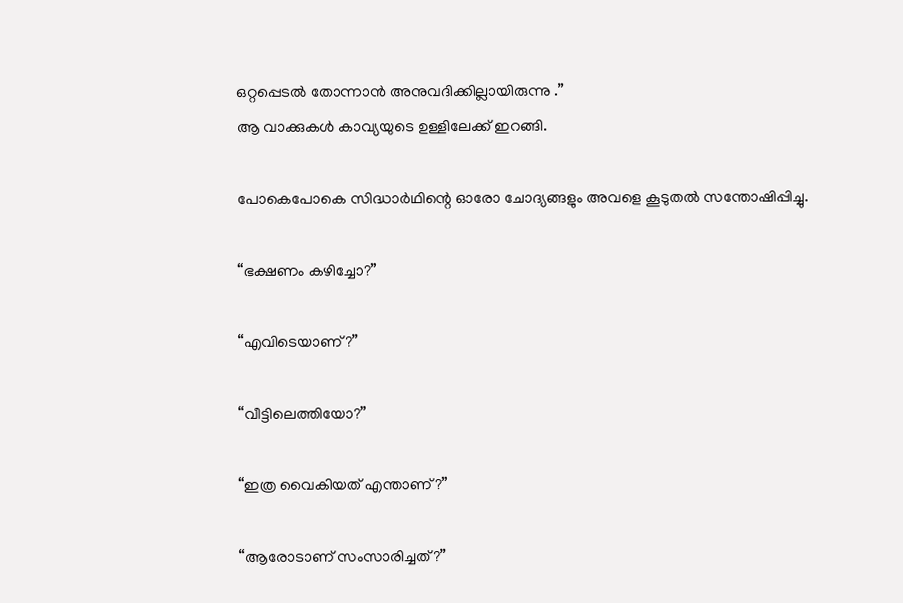ഒറ്റപ്പെടൽ തോന്നാൻ അനുവദിക്കില്ലായിരുന്നു .”
ആ വാക്കുകൾ കാവ്യയുടെ ഉള്ളിലേക്ക് ഇറങ്ങി.

പോകെപോകെ സിദ്ധാർഥിന്റെ ഓരോ ചോദ്യങ്ങളും അവളെ കൂടുതൽ സന്തോഷിപ്പിച്ചു.

“ഭക്ഷണം കഴിച്ചോ?”

“എവിടെയാണ്?”

“വീട്ടിലെത്തിയോ?”

“ഇത്ര വൈകിയത് എന്താണ്?”

“ആരോടാണ് സംസാരിച്ചത്?”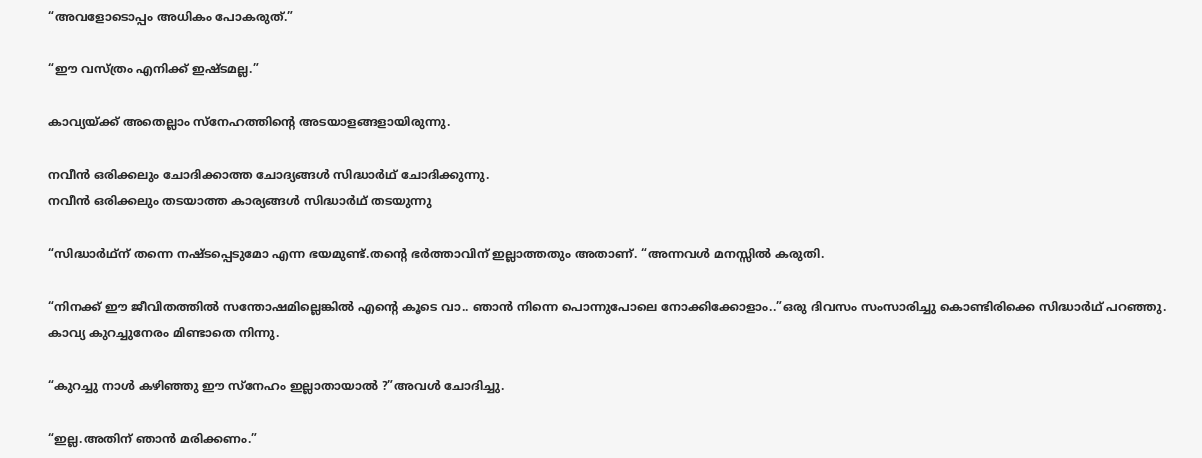“അവളോടൊപ്പം അധികം പോകരുത്.”

“ഈ വസ്ത്രം എനിക്ക് ഇഷ്ടമല്ല.”

കാവ്യയ്ക്ക് അതെല്ലാം സ്നേഹത്തിന്റെ അടയാളങ്ങളായിരുന്നു.

നവീൻ ഒരിക്കലും ചോദിക്കാത്ത ചോദ്യങ്ങൾ സിദ്ധാർഥ് ചോദിക്കുന്നു.
നവീൻ ഒരിക്കലും തടയാത്ത കാര്യങ്ങൾ സിദ്ധാർഥ് തടയുന്നു

“സിദ്ധാർഥ്ന് തന്നെ നഷ്ടപ്പെടുമോ എന്ന ഭയമുണ്ട്.തന്റെ ഭർത്താവിന് ഇല്ലാത്തതും അതാണ്. “അന്നവൾ മനസ്സിൽ കരുതി.

“നിനക്ക് ഈ ജീവിതത്തിൽ സന്തോഷമില്ലെങ്കിൽ എന്റെ കൂടെ വാ.. ഞാൻ നിന്നെ പൊന്നുപോലെ നോക്കിക്കോളാം..”ഒരു ദിവസം സംസാരിച്ചു കൊണ്ടിരിക്കെ സിദ്ധാർഥ് പറഞ്ഞു.
കാവ്യ കുറച്ചുനേരം മിണ്ടാതെ നിന്നു.

“കുറച്ചു നാൾ കഴിഞ്ഞു ഈ സ്നേഹം ഇല്ലാതായാൽ ?”അവൾ ചോദിച്ചു.

“ഇല്ല.അതിന് ഞാൻ മരിക്കണം.”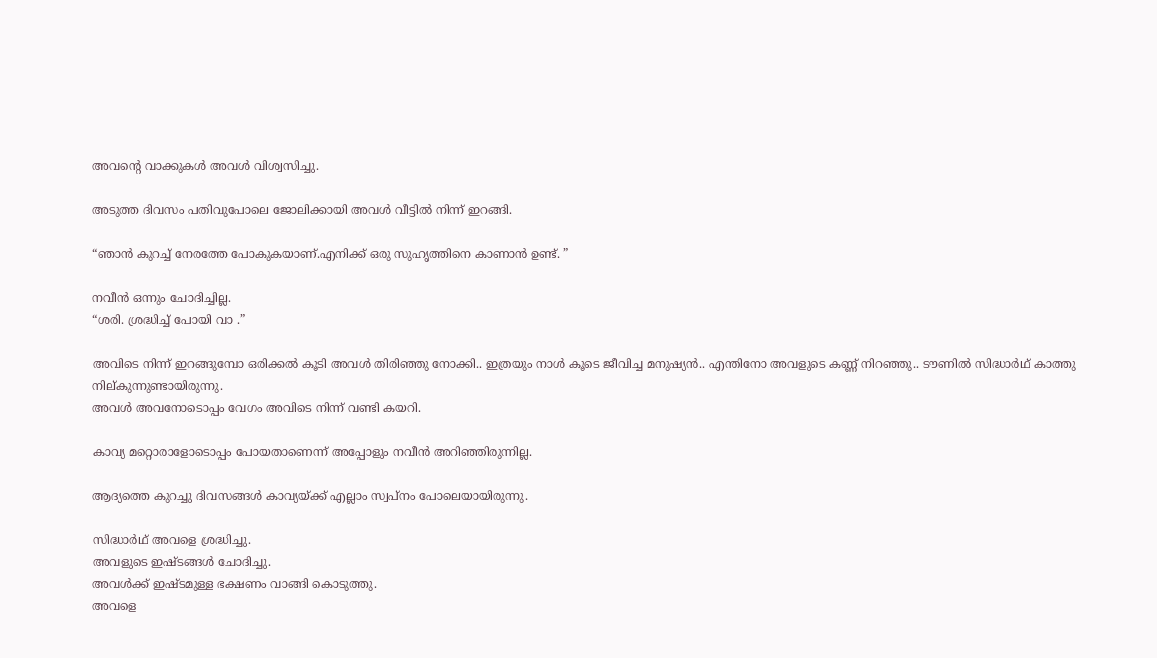അവന്റെ വാക്കുകൾ അവൾ വിശ്വസിച്ചു.

അടുത്ത ദിവസം പതിവുപോലെ ജോലിക്കായി അവൾ വീട്ടിൽ നിന്ന് ഇറങ്ങി.

“ഞാൻ കുറച്ച് നേരത്തേ പോകുകയാണ്.എനിക്ക് ഒരു സുഹൃത്തിനെ കാണാൻ ഉണ്ട്. ”

നവീൻ ഒന്നും ചോദിച്ചില്ല.
“ശരി. ശ്രദ്ധിച്ച് പോയി വാ .”

അവിടെ നിന്ന് ഇറങ്ങുമ്പോ ഒരിക്കൽ കൂടി അവൾ തിരിഞ്ഞു നോക്കി.. ഇത്രയും നാൾ കൂടെ ജീവിച്ച മനുഷ്യൻ.. എന്തിനോ അവളുടെ കണ്ണ് നിറഞ്ഞു.. ടൗണിൽ സിദ്ധാർഥ് കാത്തു നില്കുന്നുണ്ടായിരുന്നു.
അവൾ അവനോടൊപ്പം വേഗം അവിടെ നിന്ന് വണ്ടി കയറി.

കാവ്യ മറ്റൊരാളോടൊപ്പം പോയതാണെന്ന് അപ്പോളും നവീൻ അറിഞ്ഞിരുന്നില്ല.

ആദ്യത്തെ കുറച്ചു ദിവസങ്ങൾ കാവ്യയ്ക്ക് എല്ലാം സ്വപ്നം പോലെയായിരുന്നു.

സിദ്ധാർഥ് അവളെ ശ്രദ്ധിച്ചു.
അവളുടെ ഇഷ്ടങ്ങൾ ചോദിച്ചു.
അവൾക്ക് ഇഷ്ടമുള്ള ഭക്ഷണം വാങ്ങി കൊടുത്തു.
അവളെ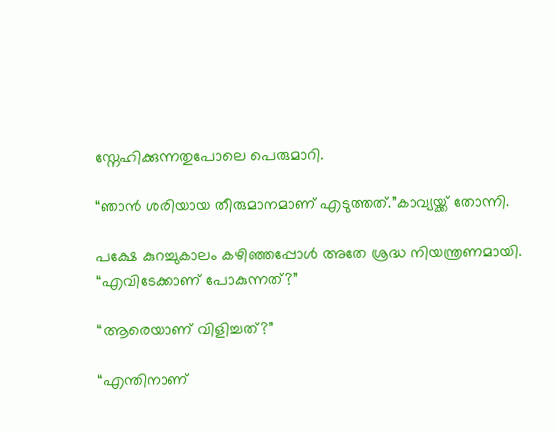സ്നേഹിക്കുന്നതുപോലെ പെരുമാറി.

“ഞാൻ ശരിയായ തീരുമാനമാണ് എടുത്തത്.”കാവ്യയ്ക്ക് തോന്നി.

പക്ഷേ കുറച്ചുകാലം കഴിഞ്ഞപ്പോൾ അതേ ശ്രദ്ധ നിയന്ത്രണമായി.
“എവിടേക്കാണ് പോകുന്നത്?”

“ആരെയാണ് വിളിച്ചത്?”

“എന്തിനാണ്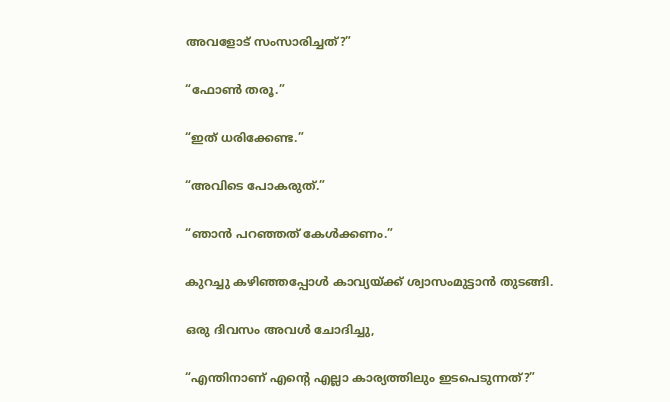അവളോട് സംസാരിച്ചത്?”

“ഫോൺ തരൂ.”

“ഇത് ധരിക്കേണ്ട.”

“അവിടെ പോകരുത്.”

“ഞാൻ പറഞ്ഞത് കേൾക്കണം.”

കുറച്ചു കഴിഞ്ഞപ്പോൾ കാവ്യയ്ക്ക് ശ്വാസംമുട്ടാൻ തുടങ്ങി.

ഒരു ദിവസം അവൾ ചോദിച്ചു,

“എന്തിനാണ് എന്റെ എല്ലാ കാര്യത്തിലും ഇടപെടുന്നത്?”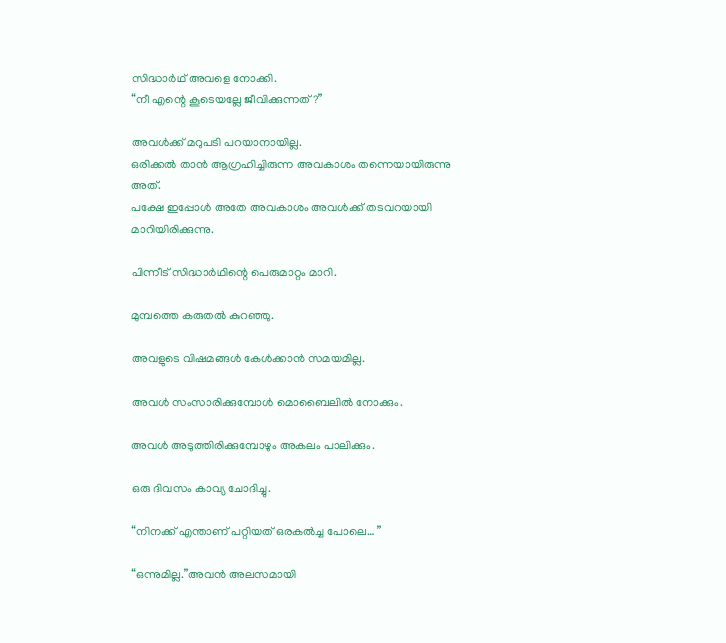സിദ്ധാർഥ് അവളെ നോക്കി.
“നീ എന്റെ കൂടെയല്ലേ ജീവിക്കുന്നത്?”

അവൾക്ക് മറുപടി പറയാനായില്ല.
ഒരിക്കൽ താൻ ആഗ്രഹിച്ചിരുന്ന അവകാശം തന്നെയായിരുന്നു അത്.
പക്ഷേ ഇപ്പോൾ അതേ അവകാശം അവൾക്ക് തടവറയായി മാറിയിരിക്കുന്നു.

പിന്നീട് സിദ്ധാർഥിന്റെ പെരുമാറ്റം മാറി.

മുമ്പത്തെ കരുതൽ കുറഞ്ഞു.

അവളുടെ വിഷമങ്ങൾ കേൾക്കാൻ സമയമില്ല.

അവൾ സംസാരിക്കുമ്പോൾ മൊബൈലിൽ നോക്കും.

അവൾ അടുത്തിരിക്കുമ്പോഴും അകലം പാലിക്കും.

ഒരു ദിവസം കാവ്യ ചോദിച്ചു.

“നിനക്ക് എന്താണ് പറ്റിയത് ഒരകൽച്ച പോലെ… ”

“ഒന്നുമില്ല.”അവൻ അലസമായി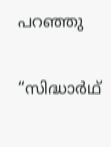പറഞ്ഞു

“സിദ്ധാർഥ്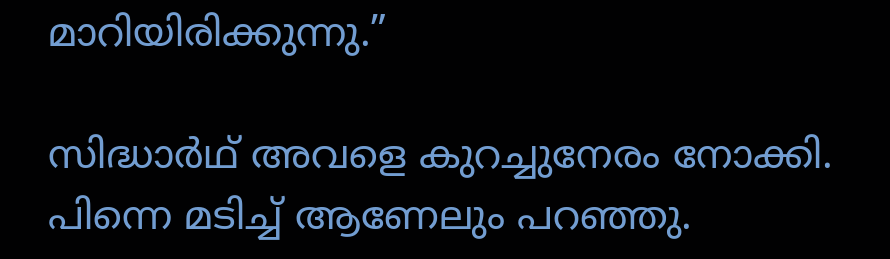മാറിയിരിക്കുന്നു.”

സിദ്ധാർഥ് അവളെ കുറച്ചുനേരം നോക്കി.
പിന്നെ മടിച്ച് ആണേലും പറഞ്ഞു.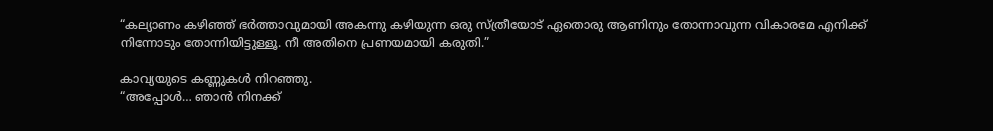“കല്യാണം കഴിഞ്ഞ് ഭർത്താവുമായി അകന്നു കഴിയുന്ന ഒരു സ്ത്രീയോട് ഏതൊരു ആണിനും തോന്നാവുന്ന വികാരമേ എനിക്ക് നിന്നോടും തോന്നിയിട്ടുള്ളൂ. നീ അതിനെ പ്രണയമായി കരുതി.”

കാവ്യയുടെ കണ്ണുകൾ നിറഞ്ഞു.
“അപ്പോൾ… ഞാൻ നിനക്ക്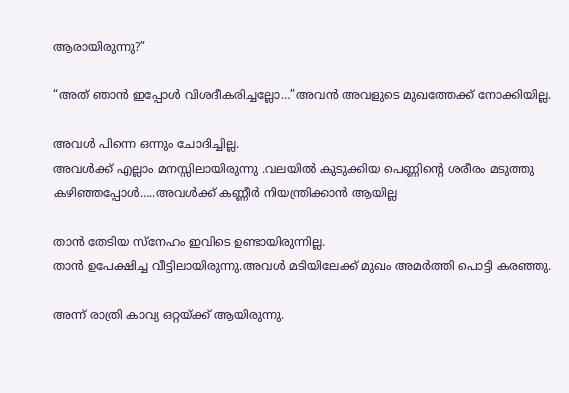ആരായിരുന്നു?”

“അത് ഞാൻ ഇപ്പോൾ വിശദീകരിച്ചല്ലോ…”അവൻ അവളുടെ മുഖത്തേക്ക് നോക്കിയില്ല.

അവൾ പിന്നെ ഒന്നും ചോദിച്ചില്ല.
അവൾക്ക് എല്ലാം മനസ്സിലായിരുന്നു .വലയിൽ കുടുക്കിയ പെണ്ണിന്റെ ശരീരം മടുത്തു കഴിഞ്ഞപ്പോൾ…..അവൾക്ക് കണ്ണീർ നിയന്ത്രിക്കാൻ ആയില്ല

താൻ തേടിയ സ്നേഹം ഇവിടെ ഉണ്ടായിരുന്നില്ല.
താൻ ഉപേക്ഷിച്ച വീട്ടിലായിരുന്നു.അവൾ മടിയിലേക്ക് മുഖം അമർത്തി പൊട്ടി കരഞ്ഞു.

അന്ന് രാത്രി കാവ്യ ഒറ്റയ്ക്ക് ആയിരുന്നു.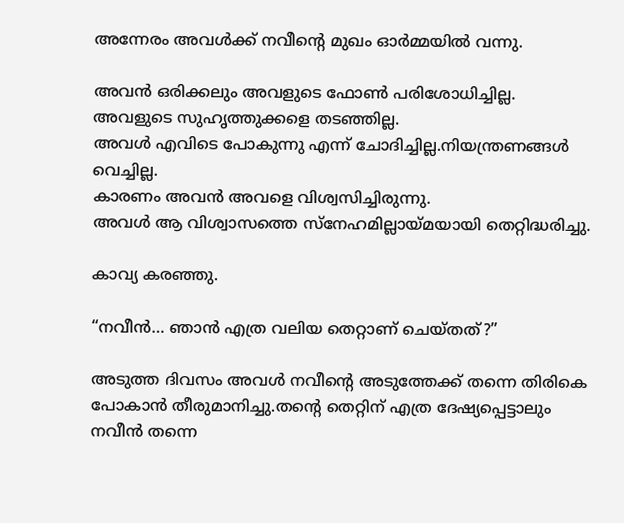അന്നേരം അവൾക്ക് നവീന്റെ മുഖം ഓർമ്മയിൽ വന്നു.

അവൻ ഒരിക്കലും അവളുടെ ഫോൺ പരിശോധിച്ചില്ല.
അവളുടെ സുഹൃത്തുക്കളെ തടഞ്ഞില്ല.
അവൾ എവിടെ പോകുന്നു എന്ന് ചോദിച്ചില്ല.നിയന്ത്രണങ്ങൾ വെച്ചില്ല.
കാരണം അവൻ അവളെ വിശ്വസിച്ചിരുന്നു.
അവൾ ആ വിശ്വാസത്തെ സ്നേഹമില്ലായ്മയായി തെറ്റിദ്ധരിച്ചു.

കാവ്യ കരഞ്ഞു.

“നവീൻ… ഞാൻ എത്ര വലിയ തെറ്റാണ് ചെയ്തത്?”

അടുത്ത ദിവസം അവൾ നവീന്റെ അടുത്തേക്ക് തന്നെ തിരികെ പോകാൻ തീരുമാനിച്ചു.തന്റെ തെറ്റിന് എത്ര ദേഷ്യപ്പെട്ടാലും നവീൻ തന്നെ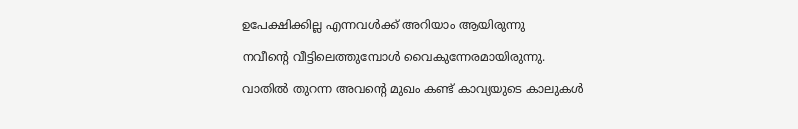ഉപേക്ഷിക്കില്ല എന്നവൾക്ക് അറിയാം ആയിരുന്നു

നവീന്റെ വീട്ടിലെത്തുമ്പോൾ വൈകുന്നേരമായിരുന്നു.

വാതിൽ തുറന്ന അവന്റെ മുഖം കണ്ട് കാവ്യയുടെ കാലുകൾ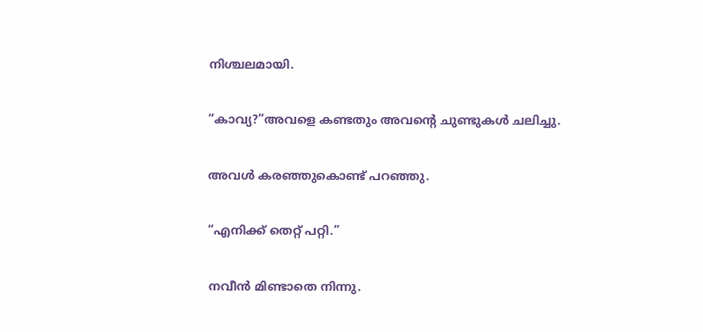നിശ്ചലമായി.

“കാവ്യ?”അവളെ കണ്ടതും അവന്റെ ചുണ്ടുകൾ ചലിച്ചു.

അവൾ കരഞ്ഞുകൊണ്ട് പറഞ്ഞു.

“എനിക്ക് തെറ്റ് പറ്റി.”

നവീൻ മിണ്ടാതെ നിന്നു.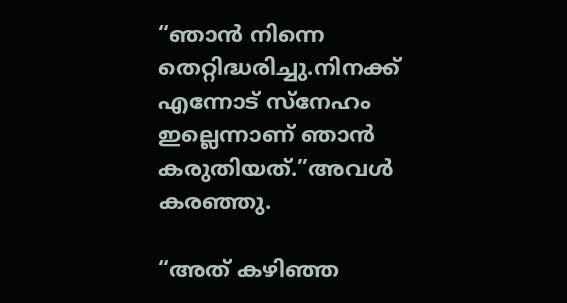“ഞാൻ നിന്നെ തെറ്റിദ്ധരിച്ചു.നിനക്ക് എന്നോട് സ്നേഹം ഇല്ലെന്നാണ് ഞാൻ കരുതിയത്.”അവൾ കരഞ്ഞു.

“അത് കഴിഞ്ഞ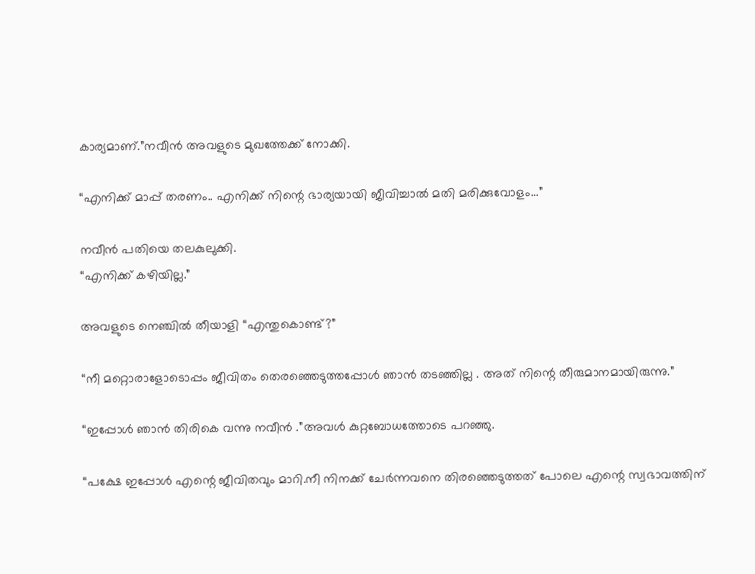കാര്യമാണ്.”നവീൻ അവളുടെ മുഖത്തേക്ക് നോക്കി.

“എനിക്ക് മാപ്പ് തരണം.. എനിക്ക് നിന്റെ ഭാര്യയായി ജീവിച്ചാൽ മതി മരിക്കുവോളം…”

നവീൻ പതിയെ തലകുലുക്കി.
“എനിക്ക് കഴിയില്ല.”

അവളുടെ നെഞ്ചിൽ തീയാളി “എന്തുകൊണ്ട്?”

“നീ മറ്റൊരാളോടൊപ്പം ജീവിതം തെരഞ്ഞെടുത്തപ്പോൾ ഞാൻ തടഞ്ഞില്ല . അത് നിന്റെ തീരുമാനമായിരുന്നു.”

“ഇപ്പോൾ ഞാൻ തിരികെ വന്നു നവീൻ .”അവൾ കുറ്റബോധത്തോടെ പറഞ്ഞു.

“പക്ഷേ ഇപ്പോൾ എന്റെ ജീവിതവും മാറി.നീ നിനക്ക് ചേർന്നവനെ തിരഞ്ഞെടുത്തത് പോലെ എന്റെ സ്വഭാവത്തിന്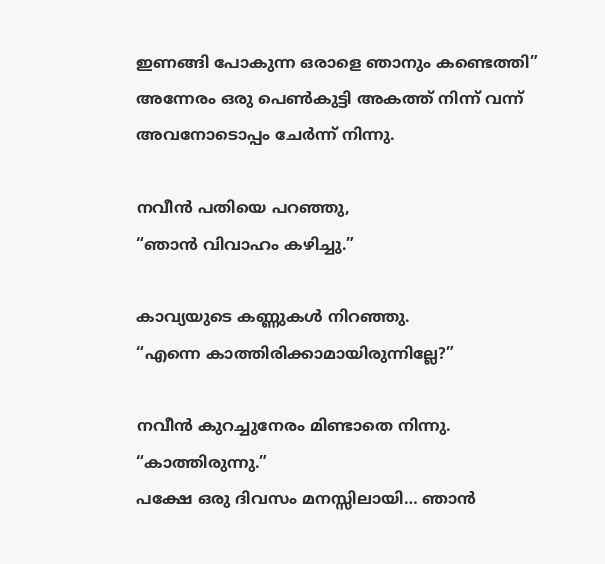ഇണങ്ങി പോകുന്ന ഒരാളെ ഞാനും കണ്ടെത്തി”
അന്നേരം ഒരു പെൺകുട്ടി അകത്ത് നിന്ന് വന്ന് അവനോടൊപ്പം ചേർന്ന് നിന്നു.

നവീൻ പതിയെ പറഞ്ഞു,
“ഞാൻ വിവാഹം കഴിച്ചു.”

കാവ്യയുടെ കണ്ണുകൾ നിറഞ്ഞു.
“എന്നെ കാത്തിരിക്കാമായിരുന്നില്ലേ?”

നവീൻ കുറച്ചുനേരം മിണ്ടാതെ നിന്നു.
“കാത്തിരുന്നു.”
പക്ഷേ ഒരു ദിവസം മനസ്സിലായി… ഞാൻ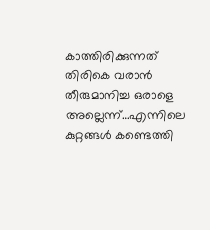കാത്തിരിക്കുന്നത് തിരികെ വരാൻ തീരുമാനിച്ച ഒരാളെ അല്ലെന്ന്…എന്നിലെ കുറ്റങ്ങൾ കണ്ടെത്തി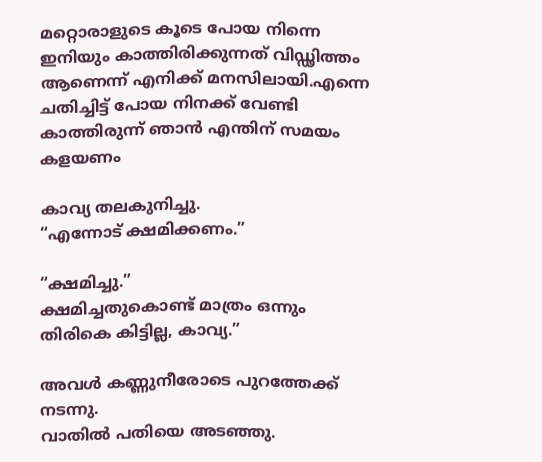മറ്റൊരാളുടെ കൂടെ പോയ നിന്നെ ഇനിയും കാത്തിരിക്കുന്നത് വിഡ്ഢിത്തം ആണെന്ന് എനിക്ക് മനസിലായി.എന്നെ ചതിച്ചിട്ട് പോയ നിനക്ക് വേണ്ടി കാത്തിരുന്ന് ഞാൻ എന്തിന് സമയം കളയണം

കാവ്യ തലകുനിച്ചു.
“എന്നോട് ക്ഷമിക്കണം.”

“ക്ഷമിച്ചു.”
ക്ഷമിച്ചതുകൊണ്ട് മാത്രം ഒന്നും തിരികെ കിട്ടില്ല, കാവ്യ.”

അവൾ കണ്ണുനീരോടെ പുറത്തേക്ക് നടന്നു.
വാതിൽ പതിയെ അടഞ്ഞു.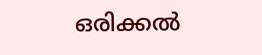ഒരിക്കൽ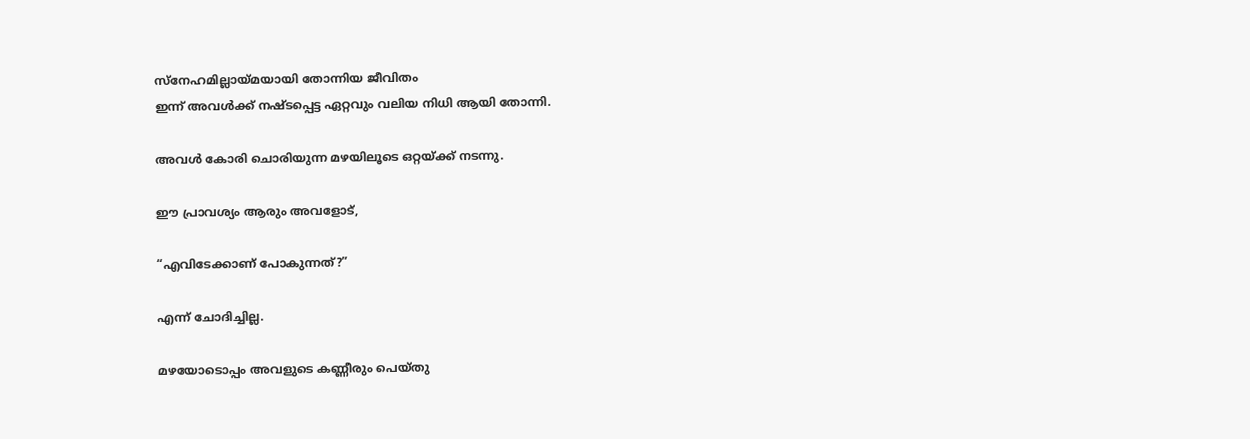സ്നേഹമില്ലായ്മയായി തോന്നിയ ജീവിതം
ഇന്ന് അവൾക്ക് നഷ്ടപ്പെട്ട ഏറ്റവും വലിയ നിധി ആയി തോന്നി.

അവൾ കോരി ചൊരിയുന്ന മഴയിലൂടെ ഒറ്റയ്ക്ക് നടന്നു.

ഈ പ്രാവശ്യം ആരും അവളോട്,

“എവിടേക്കാണ് പോകുന്നത്?”

എന്ന് ചോദിച്ചില്ല.

മഴയോടൊപ്പം അവളുടെ കണ്ണീരും പെയ്തു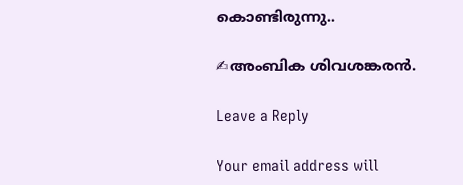കൊണ്ടിരുന്നു..

✍അംബിക ശിവശങ്കരൻ.

Leave a Reply

Your email address will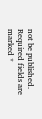not be published. Required fields are marked *